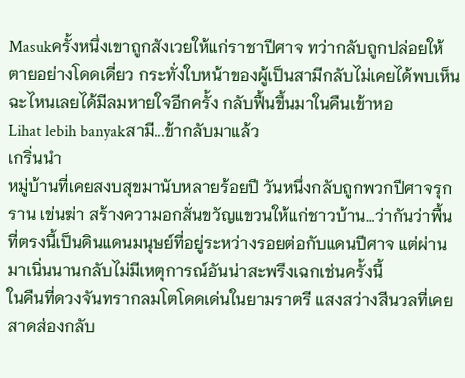Masukครั้งหนึ่งเขาถูกสังเวยให้แก่ราชาปีศาจ ทว่ากลับถูกปล่อยให้ตายอย่างโดดเดี่ยว กระทั่งใบหน้าของผู้เป็นสามีกลับไม่เคยได้พบเห็น ฉะไหนเลยได้มีลมหายใจอีกครั้ง กลับฟื้นขึ้นมาในคืนเข้าหอ
Lihat lebih banyakสามี...ข้ากลับมาแล้ว
เกริ่นนำ
หมู่บ้านที่เคยสงบสุขมานับหลายร้อยปี วันหนึ่งกลับถูกพวกปีศาจรุกราน เข่นฆ่า สร้างความอกสั่นขวัญแขวนให้แก่ชาวบ้าน…ว่ากันว่าพื้นที่ตรงนี้เป็นดินแดนมนุษย์ที่อยู่ระหว่างรอยต่อกับแดนปีศาจ แต่ผ่านมาเนิ่นนานกลับไม่มีเหตุการณ์อันน่าสะพรึงเฉกเช่นครั้งนี้
ในคืนที่ดวงจันทรากลมโตโดดเด่นในยามราตรี แสงสว่างสีนวลที่เคยสาดส่องกลับ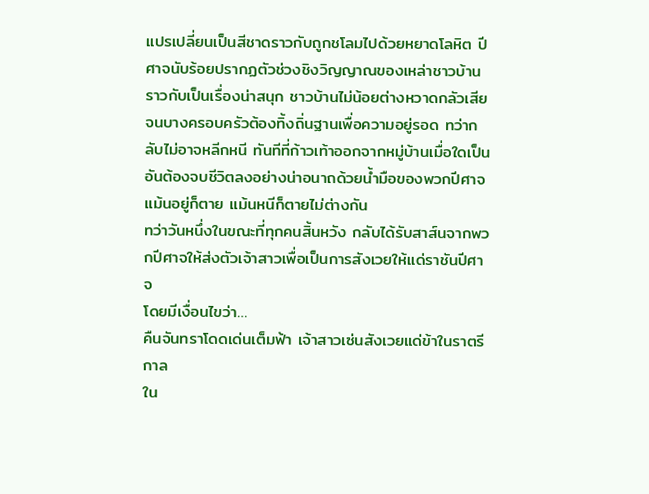แปรเปลี่ยนเป็นสีชาดราวกับถูกชโลมไปด้วยหยาดโลหิต ปีศาจนับร้อยปรากฏตัวช่วงชิงวิญญาณของเหล่าชาวบ้านราวกับเป็นเรื่องน่าสนุก ชาวบ้านไม่น้อยต่างหวาดกลัวเสียจนบางครอบครัวต้องทิ้งถิ่นฐานเพื่อความอยู่รอด ทว่ากลับไม่อาจหลีกหนี ทันทีที่ก้าวเท้าออกจากหมู่บ้านเมื่อใดเป็นอันต้องจบชีวิตลงอย่างน่าอนาถด้วยน้ำมือของพวกปีศาจ แม้นอยู่ก็ตาย แม้นหนีก็ตายไม่ต่างกัน
ทว่าวันหนึ่งในขณะที่ทุกคนสิ้นหวัง กลับได้รับสาส์นจากพวกปีศาจให้ส่งตัวเจ้าสาวเพื่อเป็นการสังเวยให้แด่ราชันปีศาจ
โดยมีเงื่อนไขว่า…
คืนจันทราโดดเด่นเต็มฟ้า เจ้าสาวเซ่นสังเวยแด่ข้าในราตรีกาล
ใน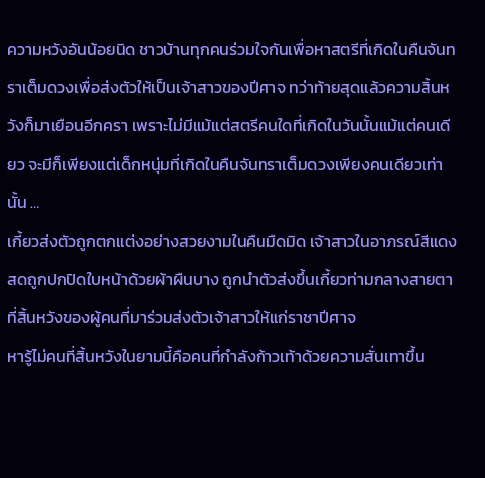ความหวังอันน้อยนิด ชาวบ้านทุกคนร่วมใจกันเพื่อหาสตรีที่เกิดในคืนจันทราเต็มดวงเพื่อส่งตัวให้เป็นเจ้าสาวของปีศาจ ทว่าท้ายสุดแล้วความสิ้นหวังก็มาเยือนอีกครา เพราะไม่มีแม้แต่สตรีคนใดที่เกิดในวันนั้นแม้แต่คนเดียว จะมีก็เพียงแต่เด็กหนุ่มที่เกิดในคืนจันทราเต็มดวงเพียงคนเดียวเท่านั้น …
เกี้ยวส่งตัวถูกตกแต่งอย่างสวยงามในคืนมืดมิด เจ้าสาวในอาภรณ์สีแดงสดถูกปกปิดใบหน้าด้วยผ้าผืนบาง ถูกนำตัวส่งขึ้นเกี้ยวท่ามกลางสายตาที่สิ้นหวังของผู้คนที่มาร่วมส่งตัวเจ้าสาวให้แก่ราชาปีศาจ
หารู้ไม่คนที่สิ้นหวังในยามนี้คือคนที่กำลังก้าวเท้าด้วยความสั่นเทาขึ้น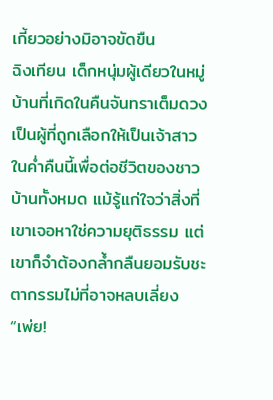เกี้ยวอย่างมิอาจขัดขืน
ฉิงเทียน เด็กหนุ่มผู้เดียวในหมู่บ้านที่เกิดในคืนจันทราเต็มดวง เป็นผู้ที่ถูกเลือกให้เป็นเจ้าสาวในค่ำคืนนี้เพื่อต่อชีวิตของชาวบ้านทั้งหมด แม้รู้แก่ใจว่าสิ่งที่เขาเจอหาใช่ความยุติธรรม แต่เขาก็จำต้องกล้ำกลืนยอมรับชะตากรรมไม่ที่อาจหลบเลี่ยง
“เพ่ย!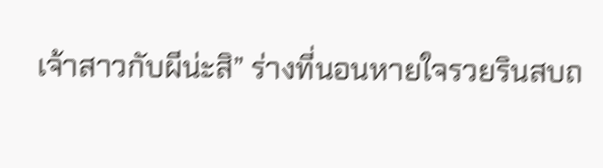เจ้าสาวกับผีน่ะสิ” ร่างที่นอนหายใจรวยรินสบถ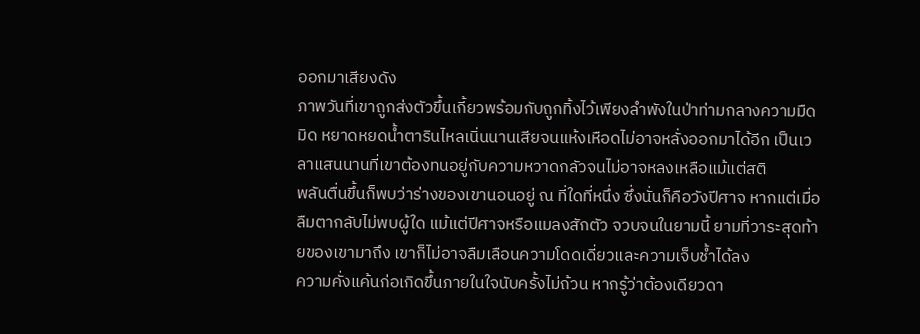ออกมาเสียงดัง
ภาพวันที่เขาถูกส่งตัวขึ้นเกี้ยวพร้อมกับถูกทิ้งไว้เพียงลำพังในป่าท่ามกลางความมืดมิด หยาดหยดน้ำตารินไหลเนิ่นนานเสียจนแห้งเหือดไม่อาจหลั่งออกมาได้อีก เป็นเวลาแสนนานที่เขาต้องทนอยู่กับความหวาดกลัวจนไม่อาจหลงเหลือแม้แต่สติ
พลันตื่นขึ้นก็พบว่าร่างของเขานอนอยู่ ณ ที่ใดที่หนึ่ง ซึ่งนั่นก็คือวังปีศาจ หากแต่เมื่อลืมตากลับไม่พบผู้ใด แม้แต่ปีศาจหรือแมลงสักตัว จวบจนในยามนี้ ยามที่วาระสุดท้ายของเขามาถึง เขาก็ไม่อาจลืมเลือนความโดดเดี่ยวและความเจ็บช้ำได้ลง
ความคั่งแค้นก่อเกิดขึ้นภายในใจนับครั้งไม่ถ้วน หากรู้ว่าต้องเดียวดา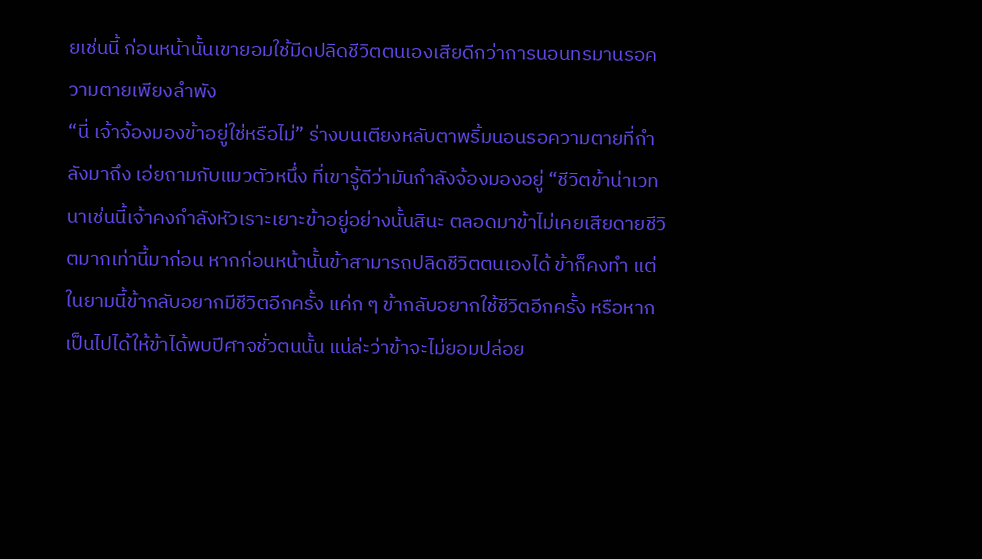ยเช่นนี้ ก่อนหน้านั้นเขายอมใช้มีดปลิดชีวิตตนเองเสียดีกว่าการนอนทรมานรอความตายเพียงลำพัง
“นี่ เจ้าจ้องมองข้าอยู่ใช่หรือไม่” ร่างบนเตียงหลับตาพริ้มนอนรอความตายที่กำลังมาถึง เอ่ยถามกับแมวตัวหนึ่ง ที่เขารู้ดีว่ามันกำลังจ้องมองอยู่ “ชีวิตข้าน่าเวทนาเช่นนี้เจ้าคงกำลังหัวเราะเยาะข้าอยู่อย่างนั้นสินะ ตลอดมาข้าไม่เคยเสียดายชีวิตมากเท่านี้มาก่อน หากก่อนหน้านั้นข้าสามารถปลิดชีวิตตนเองได้ ข้าก็คงทำ แต่ในยามนี้ข้ากลับอยากมีชีวิตอีกครั้ง แค่ก ๆ ข้ากลับอยากใช้ชีวิตอีกครั้ง หรือหากเป็นไปได้ให้ข้าได้พบปีศาจชั่วตนนั้น แน่ล่ะว่าข้าจะไม่ยอมปล่อย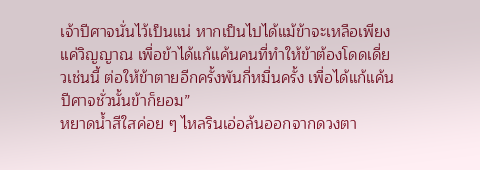เจ้าปีศาจนั่นไว้เป็นแน่ หากเป็นไปได้แม้ข้าจะเหลือเพียงแค่วิญญาณ เพื่อข้าได้แก้แค้นคนที่ทำให้ข้าต้องโดดเดี่ยวเช่นนี้ ต่อให้ข้าตายอีกครั้งพันกี่หมื่นครั้ง เพื่อได้แก้แค้นปีศาจชั่วนั้นข้าก็ยอม”
หยาดน้ำสีใสค่อย ๆ ไหลรินเอ่อล้นออกจากดวงตา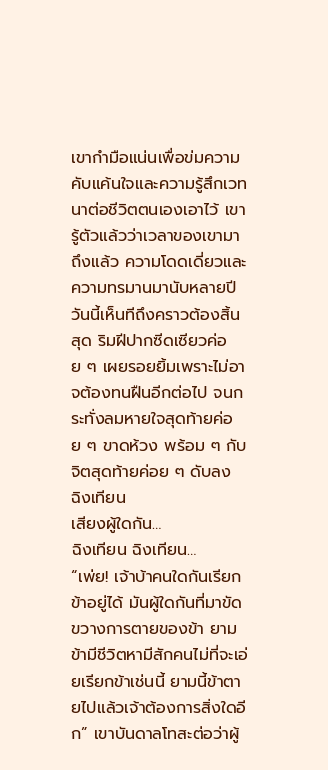เขากำมือแน่นเพื่อข่มความคับแค้นใจและความรู้สึกเวทนาต่อชีวิตตนเองเอาไว้ เขารู้ตัวแล้วว่าเวลาของเขามาถึงแล้ว ความโดดเดี่ยวและความทรมานมานับหลายปี วันนี้เห็นทีถึงคราวต้องสิ้นสุด ริมฝีปากซีดเซียวค่อย ๆ เผยรอยยิ้มเพราะไม่อาจต้องทนฝืนอีกต่อไป จนกระทั่งลมหายใจสุดท้ายค่อย ๆ ขาดห้วง พร้อม ๆ กับจิตสุดท้ายค่อย ๆ ดับลง
ฉิงเทียน
เสียงผู้ใดกัน…
ฉิงเทียน ฉิงเทียน…
“เพ่ย! เจ้าบ้าคนใดกันเรียกข้าอยู่ได้ มันผู้ใดกันที่มาขัดขวางการตายของข้า ยามข้ามีชีวิตหามีสักคนไม่ที่จะเอ่ยเรียกข้าเช่นนี้ ยามนี้ข้าตายไปแล้วเจ้าต้องการสิ่งใดอีก” เขาบันดาลโทสะต่อว่าผู้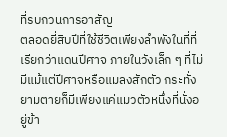ที่รบกวนการอาสัญ
ตลอดยี่สิบปีที่ใช้ชีวิตเพียงลำพังในที่ที่เรียกว่าแดนปีศาจ ภายในวังเล็ก ๆ ที่ไม่มีแม้แต่ปีศาจหรือแมลงสักตัว กระทั่งยามตายก็มีเพียงแค่แมวตัวหนึ่งที่นั่งอยู่ข้า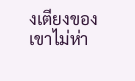งเตียงของเขาไม่ห่า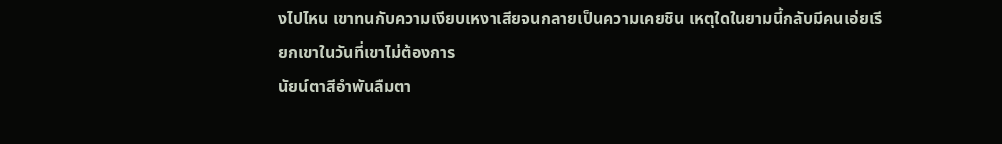งไปไหน เขาทนกับความเงียบเหงาเสียจนกลายเป็นความเคยชิน เหตุใดในยามนี้กลับมีคนเอ่ยเรียกเขาในวันที่เขาไม่ต้องการ
นัยน์ตาสีอำพันลืมตา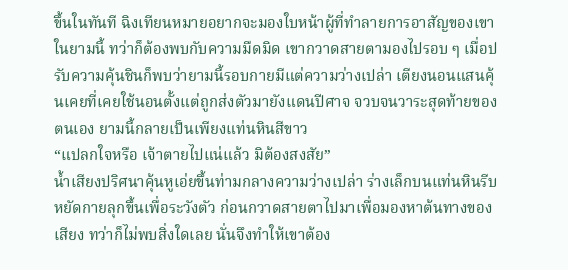ขึ้นในทันที ฉิงเทียนหมายอยากจะมองใบหน้าผู้ที่ทำลายการอาสัญของเขาในยามนี้ ทว่าก็ต้องพบกับความมืดมิด เขากวาดสายตามองไปรอบ ๆ เมื่อปรับความคุ้นชินก็พบว่ายามนี้รอบกายมีแต่ความว่างเปล่า เตียงนอนแสนคุ้นเคยที่เคยใช้นอนตั้งแต่ถูกส่งตัวมายังแดนปีศาจ จวบจนวาระสุดท้ายของตนเอง ยามนี้กลายเป็นเพียงแท่นหินสีขาว
“แปลกใจหรือ เจ้าตายไปแน่แล้ว มิต้องสงสัย”
น้ำเสียงปริศนาคุ้นหูเอ่ยขึ้นท่ามกลางความว่างเปล่า ร่างเล็กบนแท่นหินรีบหยัดกายลุกขึ้นเพื่อระวังตัว ก่อนกวาดสายตาไปมาเพื่อมองหาต้นทางของเสียง ทว่าก็ไม่พบสิ่งใดเลย นั่นจึงทำให้เขาต้อง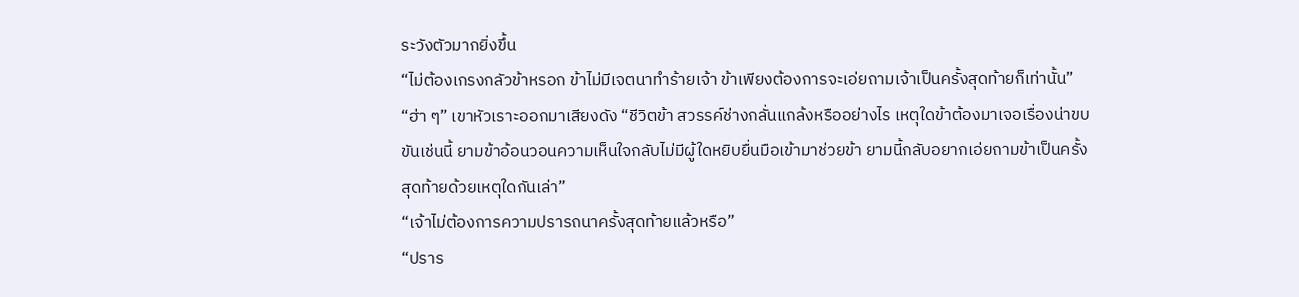ระวังตัวมากยิ่งขึ้น
“ไม่ต้องเกรงกลัวข้าหรอก ข้าไม่มีเจตนาทำร้ายเจ้า ข้าเพียงต้องการจะเอ่ยถามเจ้าเป็นครั้งสุดท้ายก็เท่านั้น”
“ฮ่า ๆ” เขาหัวเราะออกมาเสียงดัง “ชีวิตข้า สวรรค์ช่างกลั่นแกล้งหรืออย่างไร เหตุใดข้าต้องมาเจอเรื่องน่าขบขันเช่นนี้ ยามข้าอ้อนวอนความเห็นใจกลับไม่มีผู้ใดหยิบยื่นมือเข้ามาช่วยข้า ยามนี้กลับอยากเอ่ยถามข้าเป็นครั้งสุดท้ายด้วยเหตุใดกันเล่า”
“เจ้าไม่ต้องการความปรารถนาครั้งสุดท้ายแล้วหรือ”
“ปราร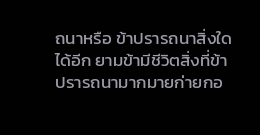ถนาหรือ ข้าปรารถนาสิ่งใดได้อีก ยามข้ามีชีวิตสิ่งที่ข้าปรารถนามากมายก่ายกอ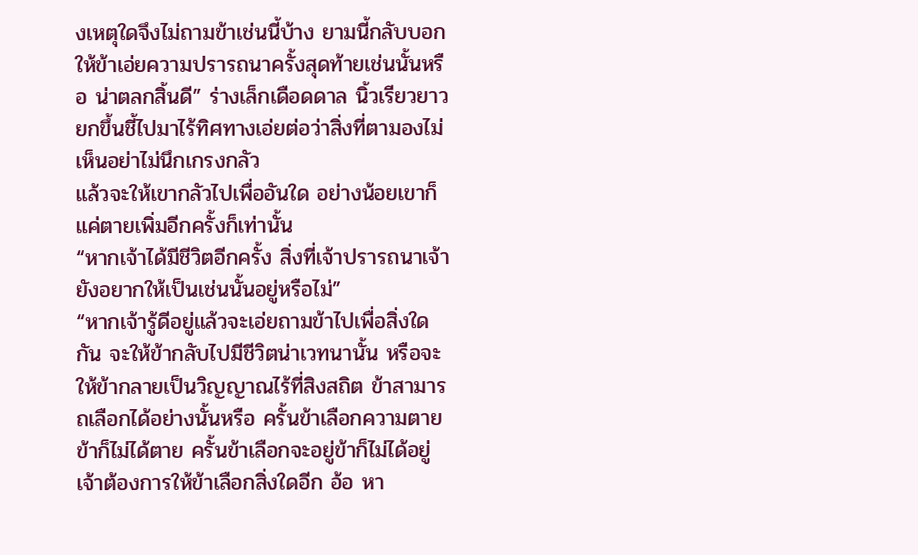งเหตุใดจึงไม่ถามข้าเช่นนี้บ้าง ยามนี้กลับบอกให้ข้าเอ่ยความปรารถนาครั้งสุดท้ายเช่นนั้นหรือ น่าตลกสิ้นดี” ร่างเล็กเดือดดาล นิ้วเรียวยาวยกขึ้นชี้ไปมาไร้ทิศทางเอ่ยต่อว่าสิ่งที่ตามองไม่เห็นอย่าไม่นึกเกรงกลัว
แล้วจะให้เขากลัวไปเพื่ออันใด อย่างน้อยเขาก็แค่ตายเพิ่มอีกครั้งก็เท่านั้น
“หากเจ้าได้มีชีวิตอีกครั้ง สิ่งที่เจ้าปรารถนาเจ้ายังอยากให้เป็นเช่นนั้นอยู่หรือไม่”
“หากเจ้ารู้ดีอยู่แล้วจะเอ่ยถามข้าไปเพื่อสิ่งใดกัน จะให้ข้ากลับไปมีชีวิตน่าเวทนานั้น หรือจะให้ข้ากลายเป็นวิญญาณไร้ที่สิงสถิต ข้าสามารถเลือกได้อย่างนั้นหรือ ครั้นข้าเลือกความตายข้าก็ไม่ได้ตาย ครั้นข้าเลือกจะอยู่ข้าก็ไม่ได้อยู่ เจ้าต้องการให้ข้าเลือกสิ่งใดอีก อ้อ หา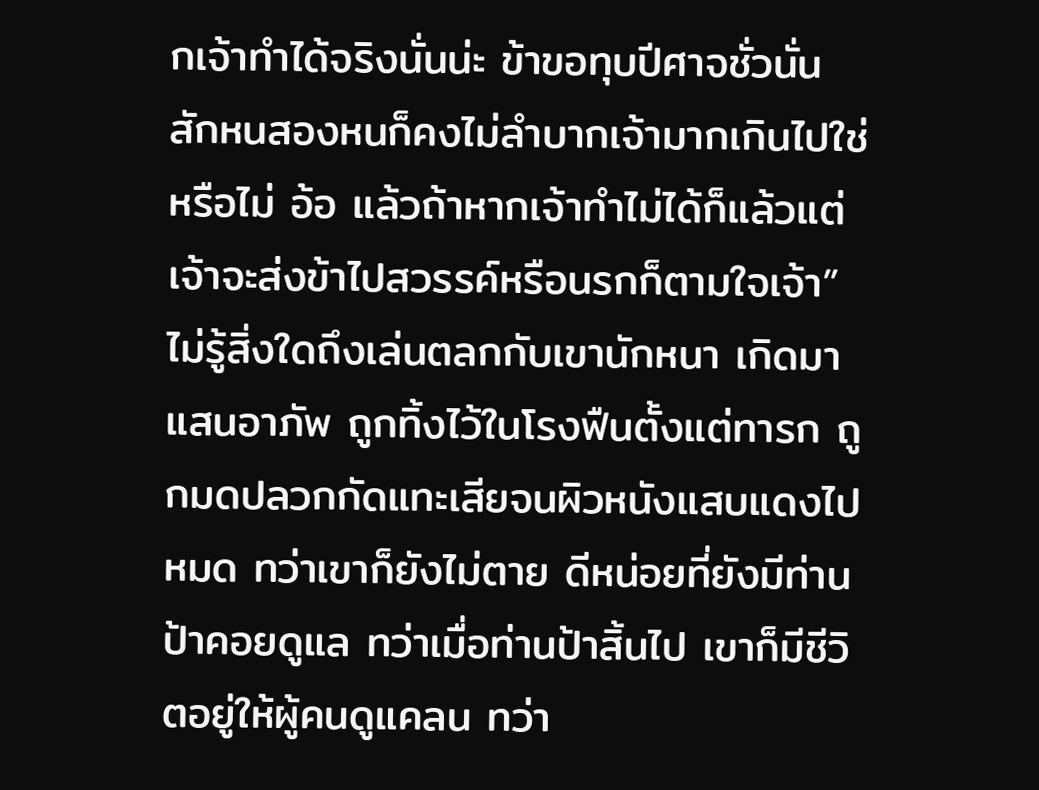กเจ้าทำได้จริงนั่นน่ะ ข้าขอทุบปีศาจชั่วนั่นสักหนสองหนก็คงไม่ลำบากเจ้ามากเกินไปใช่หรือไม่ อ้อ แล้วถ้าหากเจ้าทำไม่ได้ก็แล้วแต่ เจ้าจะส่งข้าไปสวรรค์หรือนรกก็ตามใจเจ้า”
ไม่รู้สิ่งใดถึงเล่นตลกกับเขานักหนา เกิดมาแสนอาภัพ ถูกทิ้งไว้ในโรงฟืนตั้งแต่ทารก ถูกมดปลวกกัดแทะเสียจนผิวหนังแสบแดงไปหมด ทว่าเขาก็ยังไม่ตาย ดีหน่อยที่ยังมีท่านป้าคอยดูแล ทว่าเมื่อท่านป้าสิ้นไป เขาก็มีชีวิตอยู่ให้ผู้คนดูแคลน ทว่า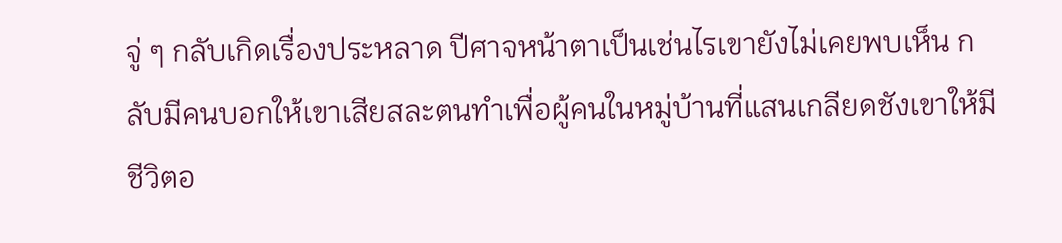จู่ ๆ กลับเกิดเรื่องประหลาด ปีศาจหน้าตาเป็นเช่นไรเขายังไม่เคยพบเห็น กลับมีคนบอกให้เขาเสียสละตนทำเพื่อผู้คนในหมู่บ้านที่แสนเกลียดชังเขาให้มีชีวิตอ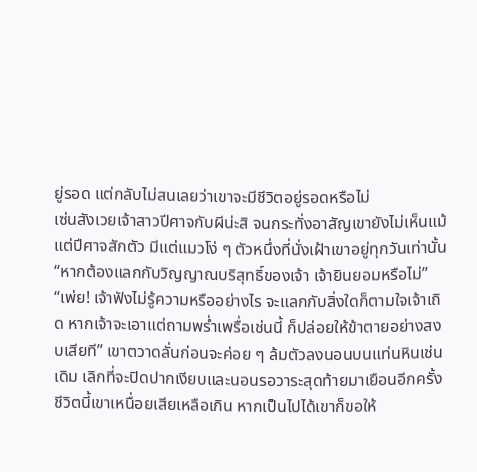ยู่รอด แต่กลับไม่สนเลยว่าเขาจะมีชีวิตอยู่รอดหรือไม่
เซ่นสังเวยเจ้าสาวปีศาจกับผีน่ะสิ จนกระทั่งอาสัญเขายังไม่เห็นแม้แต่ปีศาจสักตัว มีแต่แมวโง่ ๆ ตัวหนึ่งที่นั่งเฝ้าเขาอยู่ทุกวันเท่านั้น
“หากต้องแลกกับวิญญาณบริสุทธิ์ของเจ้า เจ้ายินยอมหรือไม่”
“เพ่ย! เจ้าฟังไม่รู้ความหรืออย่างไร จะแลกกับสิ่งใดก็ตามใจเจ้าเถิด หากเจ้าจะเอาแต่ถามพร่ำเพรื่อเช่นนี้ ก็ปล่อยให้ข้าตายอย่างสงบเสียที” เขาตวาดลั่นก่อนจะค่อย ๆ ล้มตัวลงนอนบนแท่นหินเช่นเดิม เลิกที่จะปิดปากเงียบและนอนรอวาระสุดท้ายมาเยือนอีกครั้ง ชีวิตนี้เขาเหนื่อยเสียเหลือเกิน หากเป็นไปได้เขาก็ขอให้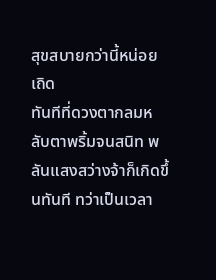สุขสบายกว่านี้หน่อยเถิด
ทันทีที่ดวงตากลมหลับตาพริ้มจนสนิท พลันแสงสว่างจ้าก็เกิดขึ้นทันที ทว่าเป็นเวลา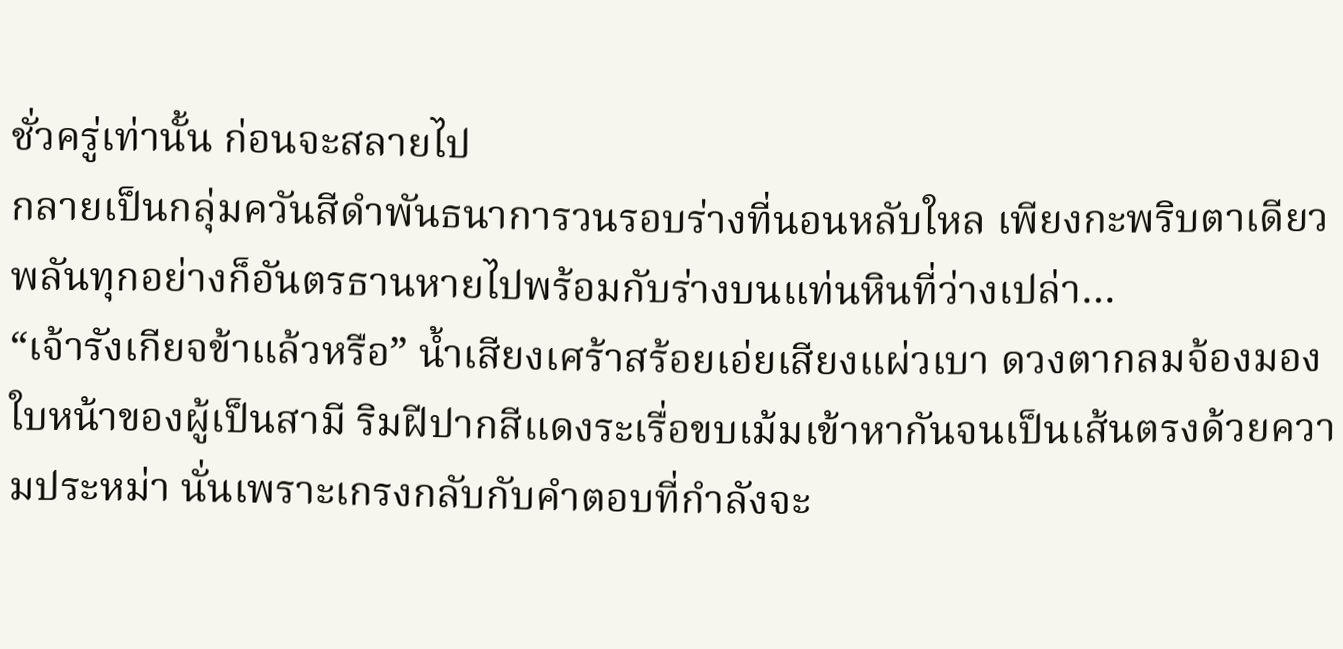ชั่วครู่เท่านั้น ก่อนจะสลายไป
กลายเป็นกลุ่มควันสีดำพันธนาการวนรอบร่างที่นอนหลับใหล เพียงกะพริบตาเดียวพลันทุกอย่างก็อันตรธานหายไปพร้อมกับร่างบนแท่นหินที่ว่างเปล่า…
“เจ้ารังเกียจข้าแล้วหรือ” น้ำเสียงเศร้าสร้อยเอ่ยเสียงแผ่วเบา ดวงตากลมจ้องมองใบหน้าของผู้เป็นสามี ริมฝีปากสีแดงระเรื่อขบเม้มเข้าหากันจนเป็นเส้นตรงด้วยความประหม่า นั่นเพราะเกรงกลับกับคำตอบที่กำลังจะ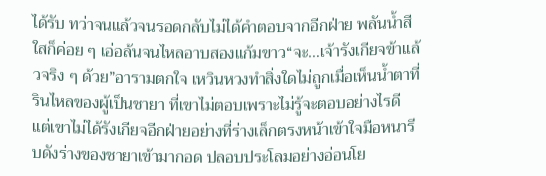ได้รับ ทว่าจนแล้วจนรอดกลับไม่ได้คำตอบจากอีกฝ่าย พลันน้ำสีใสก็ค่อย ๆ เอ่อล้นจนไหลอาบสองแก้มขาว“จะ…เจ้ารังเกียจข้าแล้วจริง ๆ ด้วย”อารามตกใจ เหวินหวงทำสิ่งใดไม่ถูกเมื่อเห็นน้ำตาที่รินไหลของผู้เป็นชายา ที่เขาไม่ตอบเพราะไม่รู้จะตอบอย่างไรดี แต่เขาไม่ได้รังเกียจอีกฝ่ายอย่างที่ร่างเล็กตรงหน้าเข้าใจมือหนารีบดังร่างของชายาเข้ามากอด ปลอบประโลมอย่างอ่อนโย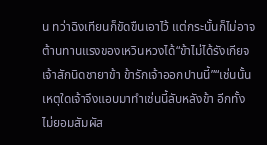น ทว่าฉิงเทียนก็ขัดขืนเอาไว้ แต่กระนั้นก็ไม่อาจต้านทานแรงของเหวินหวงได้“ข้าไม่ได้รังเกียจเจ้าสักนิดชายาข้า ข้ารักเจ้าออกปานนี้”“เช่นนั้นเหตุใดเจ้าจึงแอบมาทำเช่นนี้ลับหลังข้า อีกทั้งไม่ยอมสัมผัส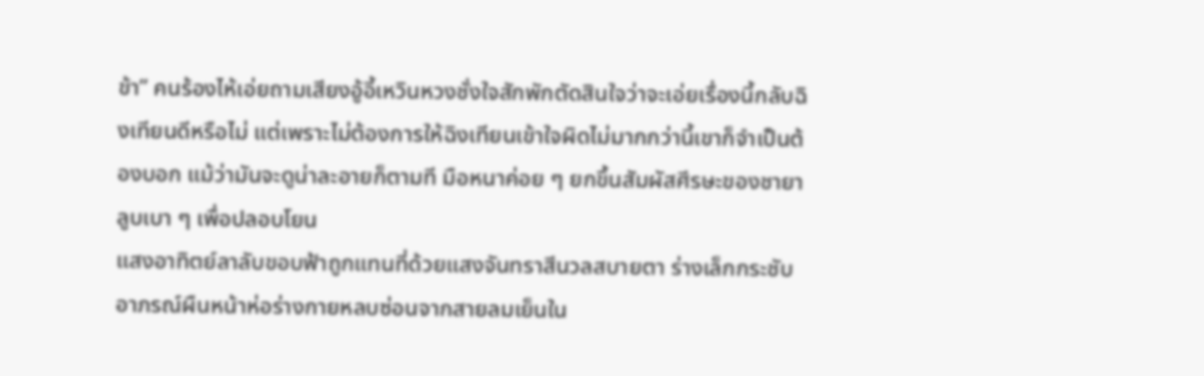ข้า” คนร้องไห้เอ่ยถามเสียงอู้อี้เหวินหวงชั่งใจสักพักตัดสินใจว่าจะเอ่ยเรื่องนี้กลับฉิงเทียนดีหรือไม่ แต่เพราะไม่ต้องการให้ฉิงเทียนเข้าใจผิดไม่มากกว่านี้เขาก็จำเป็นต้องบอก แม้ว่ามันจะดูน่าละอายก็ตามที มือหนาค่อย ๆ ยกขึ้นสัมผัสศีรษะของชายา ลูบเบา ๆ เพื่อปลอบโยน
แสงอาทิตย์ลาลับขอบฟ้าถูกแทนที่ด้วยแสงจันทราสีนวลสบายตา ร่างเล็กกระชับอาภรณ์ผืนหน้าห่อร่างกายหลบซ่อนจากสายลมเย็นใน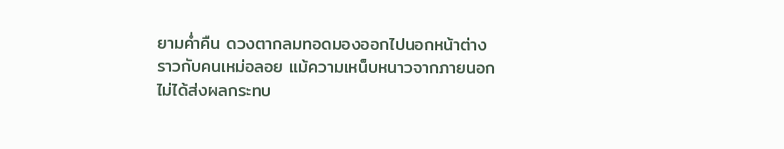ยามค่ำคืน ดวงตากลมทอดมองออกไปนอกหน้าต่างราวกับคนเหม่อลอย แม้ความเหน็บหนาวจากภายนอกไม่ได้ส่งผลกระทบ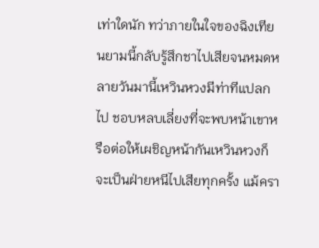เท่าใดนัก ทว่าภายในใจของฉิงเทียนยามนี้กลับรู้สึกชาไปเสียจนหมดหลายวันมานี้เหวินหวงมีท่าทีแปลกไป ชอบหลบเลี่ยงที่จะพบหน้าเขาหรือต่อให้เผชิญหน้ากันเหวินหวงก็จะเป็นฝ่ายหนีไปเสียทุกครั้ง แม้ครา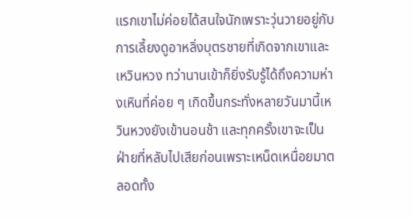แรกเขาไม่ค่อยได้สนใจนักเพราะวุ่นวายอยู่กับการเลี้ยงดูอาหลิ่งบุตรชายที่เกิดจากเขาและเหวินหวง ทว่านานเข้าก็ยิ่งรับรู้ได้ถึงความห่างเหินที่ค่อย ๆ เกิดขึ้นกระทั่งหลายวันมานี้เหวินหวงยังเข้านอนช้า และทุกครั้งเขาจะเป็นฝ่ายที่หลับไปเสียก่อนเพราะเหน็ดเหนื่อยมาตลอดทั้ง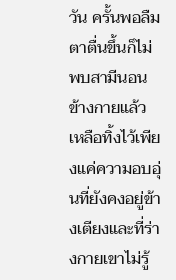วัน ครั้นพอลืมตาตื่นขึ้นก็ไม่พบสามีนอนข้างกายแล้ว เหลือทิ้งไว้เพียงแค่ความอบอุ่นที่ยังคงอยู่ข้างเตียงและที่ร่างกายเขาไม่รู้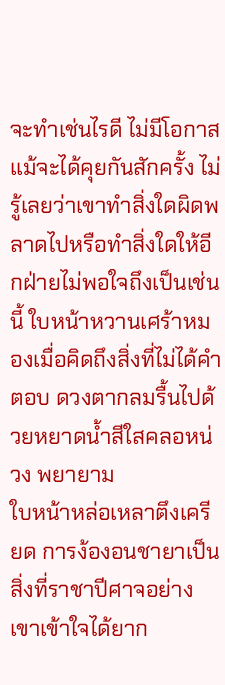จะทำเช่นไรดี ไม่มีโอกาสแม้จะได้คุยกันสักครั้ง ไม่รู้เลยว่าเขาทำสิ่งใดผิดพลาดไปหรือทำสิ่งใดให้อีกฝ่ายไม่พอใจถึงเป็นเช่นนี้ ใบหน้าหวานเศร้าหมองเมื่อคิดถึงสิ่งที่ไม่ได้คำตอบ ดวงตากลมรื้นไปด้วยหยาดน้ำสีใสคลอหน่วง พยายาม
ใบหน้าหล่อเหลาตึงเครียด การง้องอนชายาเป็นสิ่งที่ราชาปีศาจอย่างเขาเข้าใจได้ยาก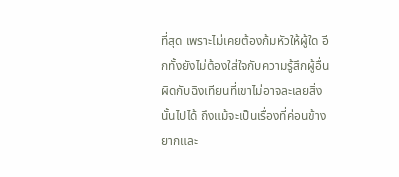ที่สุด เพราะไม่เคยต้องก้มหัวให้ผู้ใด อีกทั้งยังไม่ต้องใส่ใจกับความรู้สึกผู้อื่น ผิดกับฉิงเทียนที่เขาไม่อาจละเลยสิ่งนั้นไปได้ ถึงแม้จะเป็นเรื่องที่ค่อนข้างยากและ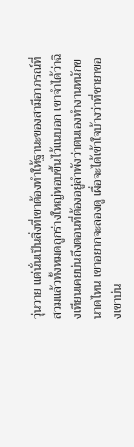วุ่นวาย แต่นั่นเป็นสิ่งที่เขาต้องทำให้ฐานะของสามีอาภรณ์ที่สวมแล้วทั้งหมดถูกร่างใหญ่หอบขึ้นไว้แนบอก เขาจำได้ว่าฉิงเทียนเคยบ่นถึงตอนที่ต้องอยู่ลำพังว่าตนเองทำงานหนักขนาดไหน เขาอยากจะลองดู เผื่อจะได้เข้าใจบ้างว่าที่ชายาของเขาบ่น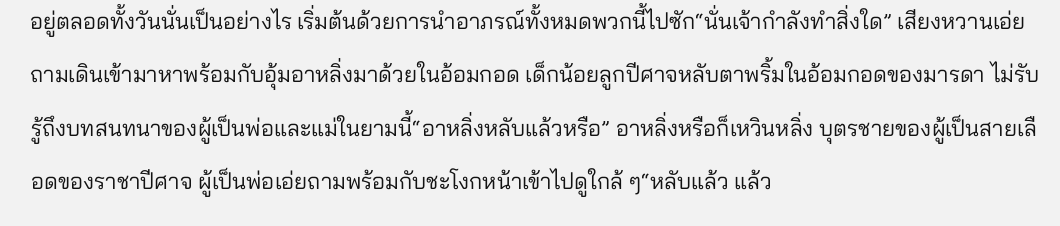อยู่ตลอดทั้งวันนั่นเป็นอย่างไร เริ่มต้นด้วยการนำอาภรณ์ทั้งหมดพวกนี้ไปซัก“นั่นเจ้ากำลังทำสิ่งใด” เสียงหวานเอ่ยถามเดินเข้ามาหาพร้อมกับอุ้มอาหลิ่งมาด้วยในอ้อมกอด เด็กน้อยลูกปีศาจหลับตาพริ้มในอ้อมกอดของมารดา ไม่รับรู้ถึงบทสนทนาของผู้เป็นพ่อและแม่ในยามนี้“อาหลิ่งหลับแล้วหรือ” อาหลิ่งหรือก็เหวินหลิ่ง บุตรชายของผู้เป็นสายเลือดของราชาปีศาจ ผู้เป็นพ่อเอ่ยถามพร้อมกับชะโงกหน้าเข้าไปดูใกล้ ๆ“หลับแล้ว แล้ว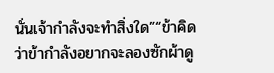นั่นเจ้ากำลังจะทำสิ่งใด”“ข้าคิดว่าข้ากำลังอยากจะลองซักผ้าดู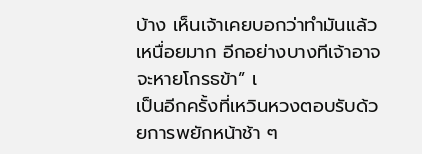บ้าง เห็นเจ้าเคยบอกว่าทำมันแล้วเหนื่อยมาก อีกอย่างบางทีเจ้าอาจจะหายโกรธข้า” เ
เป็นอีกครั้งที่เหวินหวงตอบรับด้วยการพยักหน้าช้า ๆ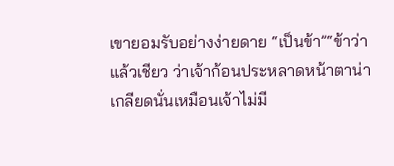เขายอมรับอย่างง่ายดาย “เป็นข้า”“ข้าว่าแล้วเชียว ว่าเจ้าก้อนประหลาดหน้าตาน่าเกลียดนั่นเหมือนเจ้าไม่มี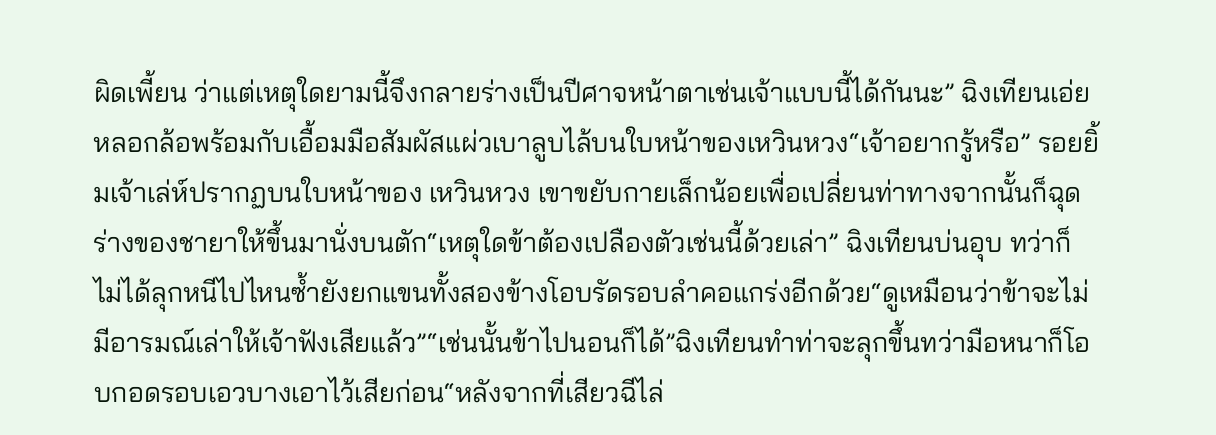ผิดเพี้ยน ว่าแต่เหตุใดยามนี้จึงกลายร่างเป็นปีศาจหน้าตาเช่นเจ้าแบบนี้ได้กันนะ” ฉิงเทียนเอ่ยหลอกล้อพร้อมกับเอื้อมมือสัมผัสแผ่วเบาลูบไล้บนใบหน้าของเหวินหวง“เจ้าอยากรู้หรือ” รอยยิ้มเจ้าเล่ห์ปรากฏบนใบหน้าของ เหวินหวง เขาขยับกายเล็กน้อยเพื่อเปลี่ยนท่าทางจากนั้นก็ฉุดร่างของชายาให้ขึ้นมานั่งบนตัก“เหตุใดข้าต้องเปลืองตัวเช่นนี้ด้วยเล่า” ฉิงเทียนบ่นอุบ ทว่าก็ไม่ได้ลุกหนีไปไหนซ้ำยังยกแขนทั้งสองข้างโอบรัดรอบลำคอแกร่งอีกด้วย“ดูเหมือนว่าข้าจะไม่มีอารมณ์เล่าให้เจ้าฟังเสียแล้ว”“เช่นนั้นข้าไปนอนก็ได้”ฉิงเทียนทำท่าจะลุกขึ้นทว่ามือหนาก็โอบกอดรอบเอวบางเอาไว้เสียก่อน“หลังจากที่เสียวฉีไล่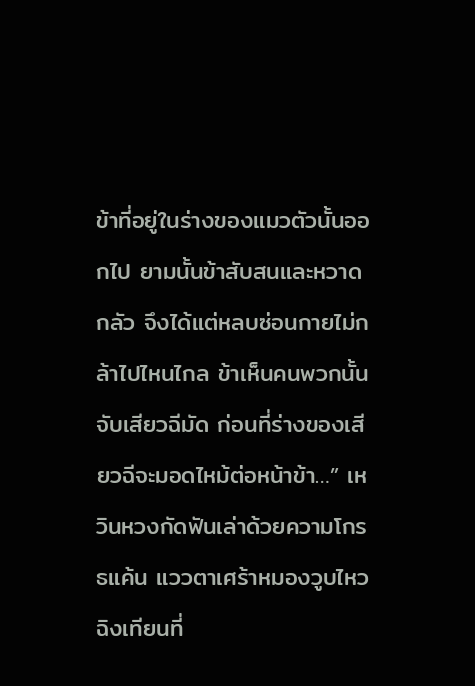ข้าที่อยู่ในร่างของแมวตัวนั้นออกไป ยามนั้นข้าสับสนและหวาดกลัว จึงได้แต่หลบซ่อนกายไม่กล้าไปไหนไกล ข้าเห็นคนพวกนั้นจับเสียวฉีมัด ก่อนที่ร่างของเสียวฉีจะมอดไหม้ต่อหน้าข้า…” เหวินหวงกัดฟันเล่าด้วยความโกรธแค้น แววตาเศร้าหมองวูบไหวฉิงเทียนที่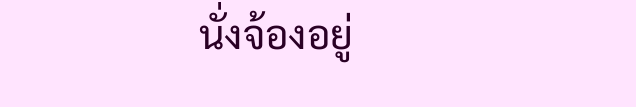นั่งจ้องอยู่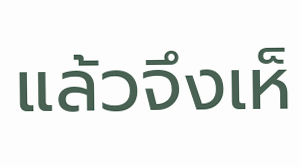แล้วจึงเห็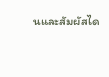นและสัมผัสได